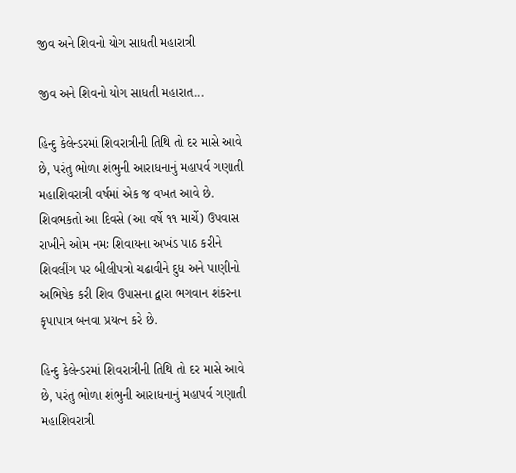જીવ અને શિવનો યોગ સાધતી મહારાત્રી

જીવ અને શિવનો યોગ સાધતી મહારાત...

હિન્દુ કેલેન્ડરમાં શિવરાત્રીની તિથિ તો દર માસે આવે છે, પરંતુ ભોળા શંભુની આરાધનાનું મહાપર્વ ગણાતી મહાશિવરાત્રી વર્ષમાં એક જ વખત આવે છે. શિવભકતો આ દિવસે (આ વર્ષે ૧૧ માર્ચે) ઉપવાસ રાખીને ઓમ નમઃ શિવાયના અખંડ પાઠ કરીને શિવલીંગ પર બીલીપત્રો ચઢાવીને દુધ અને પાણીનો અભિષેક કરી શિવ ઉપાસના દ્વારા ભગવાન શંકરના કૃપાપાત્ર બનવા પ્રયત્‍ન કરે છે.

હિન્દુ કેલેન્ડરમાં શિવરાત્રીની તિથિ તો દર માસે આવે છે, પરંતુ ભોળા શંભુની આરાધનાનું મહાપર્વ ગણાતી મહાશિવરાત્રી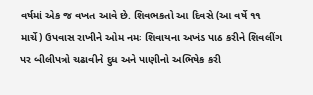વર્ષમાં એક જ વખત આવે છે. શિવભકતો આ દિવસે (આ વર્ષે ૧૧ માર્ચે) ઉપવાસ રાખીને ઓમ નમઃ શિવાયના અખંડ પાઠ કરીને શિવલીંગ પર બીલીપત્રો ચઢાવીને દુધ અને પાણીનો અભિષેક કરી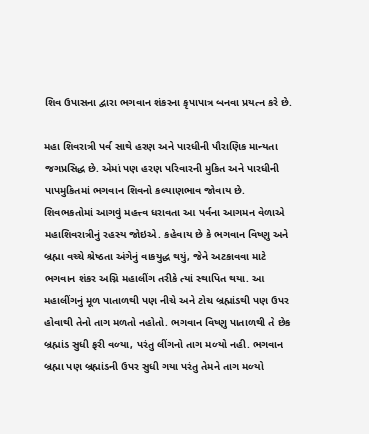શિવ ઉપાસના દ્વારા ભગવાન શંકરના કૃપાપાત્ર બનવા પ્રયત્‍ન કરે છે.

મહા શિવરાત્રી પર્વ સાથે હરણ અને પારધીની પૌરાણિક માન્‍યતા જગપ્રસિદ્ધ છે. એમાં પણ હરણ પરિવારની મુકિત અને પારધીની પાપમુકિતમાં ભગવાન શિવનો કલ્‍યાણભાવ જોવાય છે.
શિવભકતોમાં આગવું મહત્ત્વ ધરાવતા આ પર્વના આગમન વેળાએ મહાશિવરાત્રીનું રહસ્‍ય જોઇએ. કહેવાય છે કે ભગવાન વિષ્‍ણુ અને બ્રહ્મા વચ્ચે શ્રેષ્ઠતા અંગેનું વાકયુદ્ધ થયું, જેને અટકાવવા માટે ભગવાન શંકર અગ્નિ મહાલીંગ તરીકે ત્‍યાં સ્‍થાપિત થયા. આ મહાલીંગનું મૂળ પાતાળથી પણ નીચે અને ટોચ બ્રહ્માંડથી પણ ઉપર હોવાથી તેનો તાગ મળતો નહોતો. ભગવાન વિષ્‍ણુ પાતાળથી તે છેક બ્રહ્માંડ સુધી ફરી વળ્‍યા, પરંતુ લીંગનો તાગ મળ્‍યો નહી. ભગવાન બ્રહ્મા પણ બ્રહ્માંડની ઉપર સુધી ગયા પરંતુ તેમને તાગ મળ્‍યો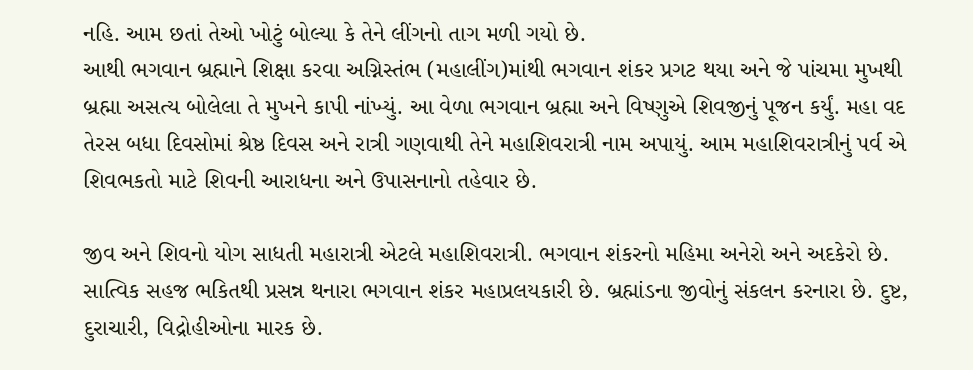નહિ. આમ છતાં તેઓ ખોટું બોલ્‍યા કે તેને લીંગનો તાગ મળી ગયો છે.
આથી ભગવાન બ્રહ્માને શિક્ષા કરવા અગ્નિસ્તંભ (મહાલીંગ)માંથી ભગવાન શંકર પ્રગટ થયા અને જે પાંચમા મુખથી બ્રહ્મા અસત્‍ય બોલેલા તે મુખને કાપી નાંખ્‍યું. આ વેળા ભગવાન બ્રહ્મા અને વિષ્‍ણુએ શિવજીનું પૂજન કર્યું. મહા વદ તેરસ બધા દિવસોમાં શ્રેષ્ઠ દિવસ અને રાત્રી ગણવાથી તેને મહાશિવરાત્રી નામ અપાયું. આમ મહાશિવરાત્રીનું પર્વ એ શિવભકતો માટે શિવની આરાધના અને ઉપાસનાનો તહેવાર છે.

જીવ અને શિવનો યોગ સાધતી મહારાત્રી એટલે મહાશિવરાત્રી. ભગવાન શંકરનો મહિમા અનેરો અને અદકેરો છે. સાત્‍વિક સહજ ભકિતથી પ્રસન્ન થનારા ભગવાન શંકર મહાપ્રલયકારી છે. બ્રહ્માંડના જીવોનું સંકલન કરનારા છે. દુષ્ટ, દુરાચારી, વિદ્રોહીઓના મારક છે.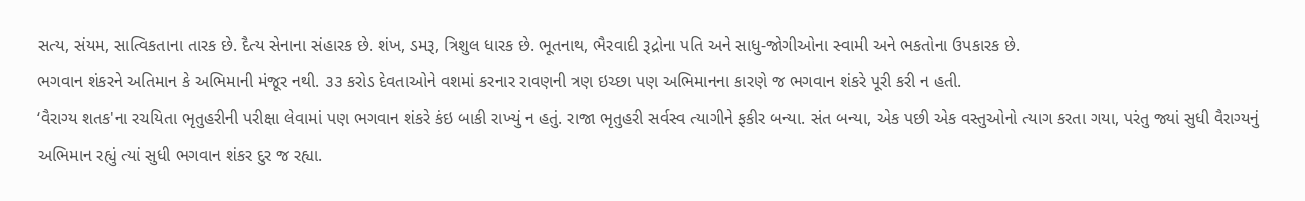સત્‍ય, સંયમ, સાત્‍વિકતાના તારક છે. દૈત્‍ય સેનાના સંહારક છે. શંખ, ડમરૂ, ત્રિશુલ ધારક છે. ભૂતનાથ, ભૈરવાદી રૂદ્રોના પતિ અને સાધુ-જોગીઓના સ્‍વામી અને ભકતોના ઉપકારક છે.
ભગવાન શંકરને અતિમાન કે અભિમાની મંજૂર નથી. ૩૩ કરોડ દેવતાઓને વશમાં કરનાર રાવણની ત્રણ ઇચ્‍છા પણ અભિમાનના કારણે જ ભગવાન શંકરે પૂરી કરી ન હતી.
‘વૈરાગ્‍ય શતક'ના રચયિતા ભૃતુહરીની પરીક્ષા લેવામાં પણ ભગવાન શંકરે કંઇ બાકી રાખ્‍યું ન હતું. રાજા ભૃતુહરી સર્વસ્‍વ ત્‍યાગીને ફકીર બન્યા. સંત બન્યા, એક પછી એક વસ્‍તુઓનો ત્‍યાગ કરતા ગયા, પરંતુ જ્યાં સુધી વૈરાગ્‍યનું અભિમાન રહ્યું ત્‍યાં સુધી ભગવાન શંકર દુર જ રહ્યા.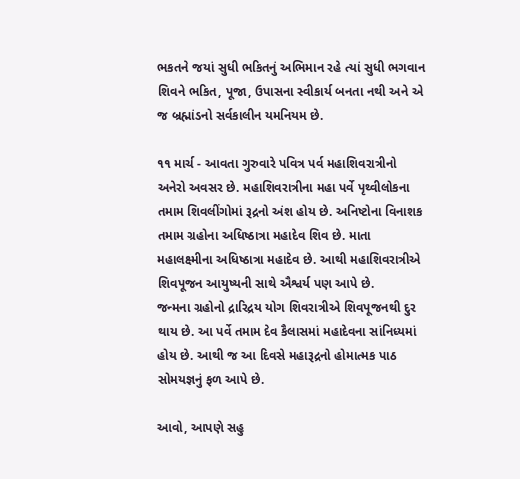ભકતને જયાં સુધી ભકિતનું અભિમાન રહે ત્‍યાં સુધી ભગવાન શિવને ભકિત, પૂજા, ઉપાસના સ્‍વીકાર્ય બનતા નથી અને એ જ બ્રહ્માંડનો સર્વકાલીન યમનિયમ છે.

૧૧ માર્ચ - આવતા ગુરુવારે પવિત્ર પર્વ મહાશિવરાત્રીનો અનેરો અવસર છે. મહાશિવરાત્રીના મહા પર્વે પૃથ્વીલોકના તમામ શિવલીંગોમાં રૂદ્રનો અંશ હોય છે. અનિષ્ટોના વિનાશક તમામ ગ્રહોના અધિષ્ઠાત્રા મહાદેવ શિવ છે. માતા મહાલક્ષ્મીના અધિષ્ઠાત્રા મહાદેવ છે. આથી મહાશિવરાત્રીએ શિવપૂજન આયુષ્‍યની સાથે ઐશ્વર્ય પણ આપે છે.
જન્‍મના ગ્રહોનો દ્રારિદ્રય યોગ શિવરાત્રીએ શિવપૂજનથી દુર થાય છે. આ પર્વે તમામ દેવ કૈલાસમાં મહાદેવના સાંનિધ્‍યમાં હોય છે. આથી જ આ દિવસે મહારૂદ્રનો હોમાત્મક પાઠ સોમયજ્ઞનું ફળ આપે છે.

આવો, આપણે સહુ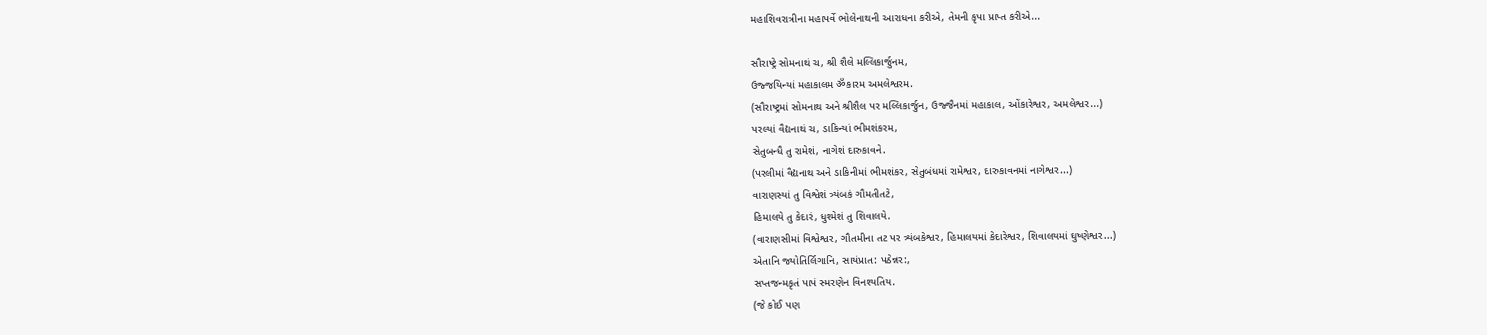મહાશિવરાત્રીના મહાપર્વે ભોલેનાથની આરાધના કરીએ, તેમની કૃપા પ્રાપ્ત કરીએ...

સૌરાષ્ટ્રે સોમનાથં ચ, શ્રી શૈલે મલ્લિકાર્જુનમ,
ઉજ્જયિન્યાં મહાકાલમ ॐકારમ અમલેશ્વરમ.
(સૌરાષ્ટ્રમાં સોમનાથ અને શ્રીશૈલ પર મલ્લિકાર્જુન, ઉજ્જૈનમાં મહાકાલ, ઓંકારેશ્વર, અમલેશ્વર...)
પરલ્યાં વૈદ્યનાથં ચ, ડાકિન્યાં ભીમશંકરમ,
સેતુબન્ધૈ તુ રામેશં, નાગેશં દારુકાવને.
(પરલીમાં વૈદ્યનાથ અને ડાકિનીમાં ભીમશંકર, સેતુબંધમાં રામેશ્વર, દારુકાવનમાં નાગેશ્વર...)
વારાણસ્યાં તુ વિશ્વેશં ત્ર્યંબકં ગૌમતીતટે,
હિમાલયે તુ કેદારં, ધુશ્મેશં તુ શિવાલયે.
(વારાણસીમાં વિશ્વેશ્વર, ગૌતમીના તટ પર ત્ર્યંબકેશ્વર, હિમાલયમાં કેદારેશ્વર, શિવાલયમાં ઘુષ્ણેશ્વર...)
એતાનિ જ્યોતિર્લિગાનિ, સાયંપ્રાત: પઠેન્નર:,
સપ્તજન્મકૃતં પાપં સ્મરણેન વિનશ્યતિય.
(જે કોઈ પણ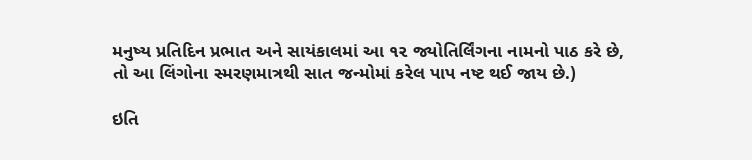મનુષ્ય પ્રતિદિન પ્રભાત અને સાયંકાલમાં આ ૧૨ જ્યોતિર્લિંગના નામનો પાઠ કરે છે,
તો આ લિંગોના સ્મરણમાત્રથી સાત જન્મોમાં કરેલ પાપ નષ્ટ થઈ જાય છે.)

ઇતિ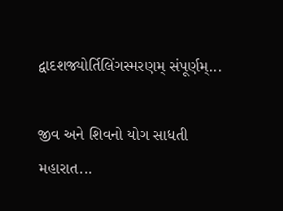દ્વાદશજ્યોર્તિલિંગસ્મરણમ્ સંપૂર્ણમ્...

જીવ અને શિવનો યોગ સાધતી મહારાત...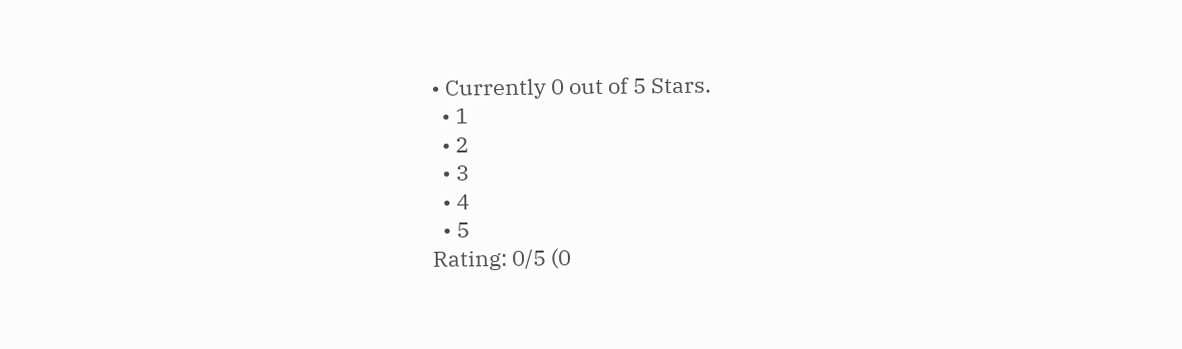• Currently 0 out of 5 Stars.
  • 1
  • 2
  • 3
  • 4
  • 5
Rating: 0/5 (0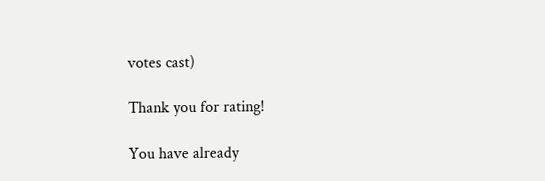votes cast)

Thank you for rating!

You have already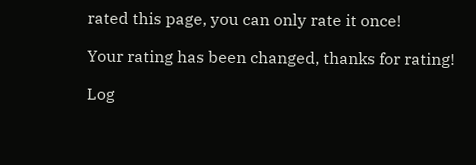rated this page, you can only rate it once!

Your rating has been changed, thanks for rating!

Log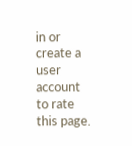in or create a user account to rate this page.